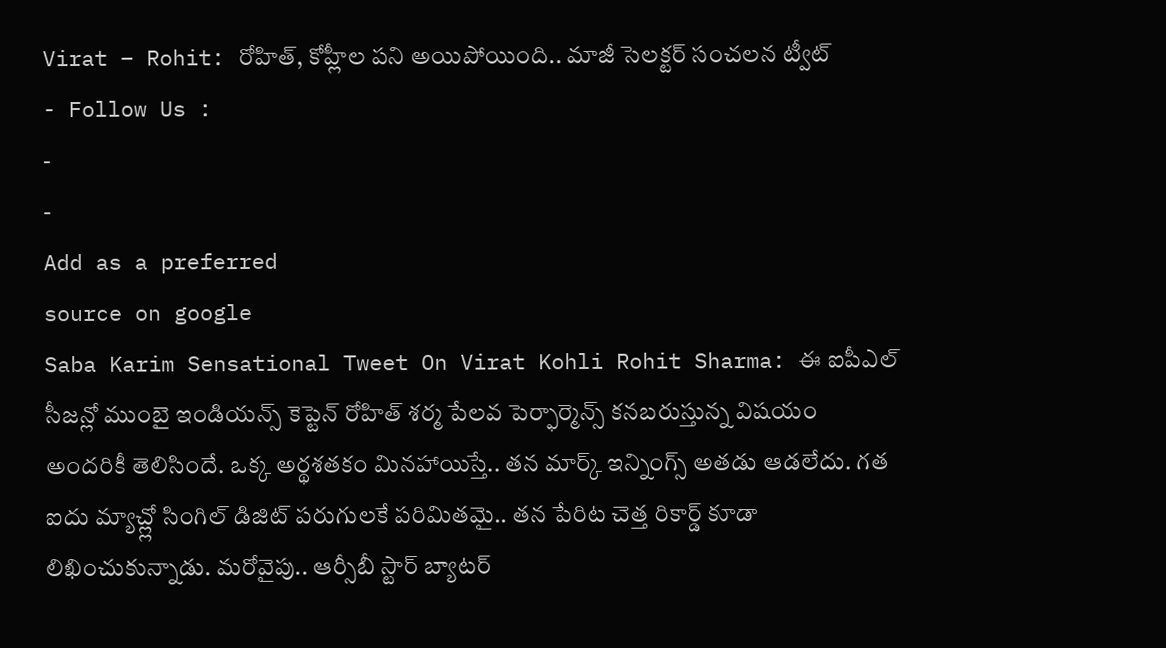Virat – Rohit: రోహిత్, కోహ్లీల పని అయిపోయింది.. మాజీ సెలక్టర్ సంచలన ట్వీట్
- Follow Us :
-
-
Add as a preferred
source on google
Saba Karim Sensational Tweet On Virat Kohli Rohit Sharma: ఈ ఐపీఎల్ సీజన్లో ముంబై ఇండియన్స్ కెప్టెన్ రోహిత్ శర్మ పేలవ పెర్ఫార్మెన్స్ కనబరుస్తున్న విషయం అందరికీ తెలిసిందే. ఒక్క అర్థశతకం మినహాయిస్తే.. తన మార్క్ ఇన్నింగ్స్ అతడు ఆడలేదు. గత ఐదు మ్యాచ్ల్లో సింగిల్ డిజిట్ పరుగులకే పరిమితమై.. తన పేరిట చెత్త రికార్డ్ కూడా లిఖించుకున్నాడు. మరోవైపు.. ఆర్సీబీ స్టార్ బ్యాటర్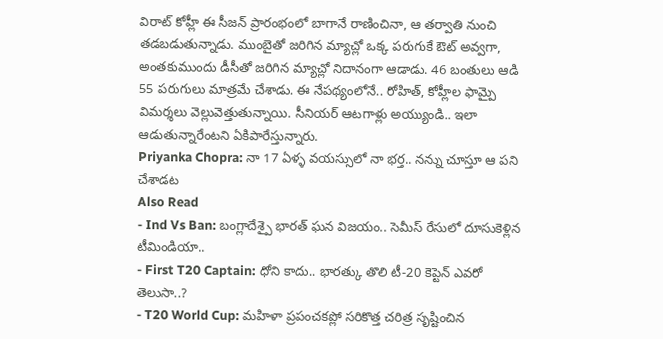విరాట్ కోహ్లీ ఈ సీజన్ ప్రారంభంలో బాగానే రాణించినా, ఆ తర్వాతి నుంచి తడబడుతున్నాడు. ముంబైతో జరిగిన మ్యాచ్లో ఒక్క పరుగుకే ఔట్ అవ్వగా, అంతకుముందు డీసీతో జరిగిన మ్యాచ్లో నిదానంగా ఆడాడు. 46 బంతులు ఆడి 55 పరుగులు మాత్రమే చేశాడు. ఈ నేపథ్యంలోనే.. రోహిత్, కోహ్లీల ఫామ్పై విమర్శలు వెల్లువెత్తుతున్నాయి. సీనియర్ ఆటగాళ్లు అయ్యుండి.. ఇలా ఆడుతున్నారేంటని ఏకిపారేస్తున్నారు.
Priyanka Chopra: నా 17 ఏళ్ళ వయస్సులో నా భర్త.. నన్ను చూస్తూ ఆ పని చేశాడట
Also Read
- Ind Vs Ban: బంగ్లాదేశ్పై భారత్ ఘన విజయం.. సెమీస్ రేసులో దూసుకెళ్లిన టీమిండియా..
- First T20 Captain: ధోని కాదు.. భారత్కు తొలి టీ-20 కెప్టెన్ ఎవరో తెలుసా..?
- T20 World Cup: మహిళా ప్రపంచకప్లో సరికొత్త చరిత్ర సృష్టించిన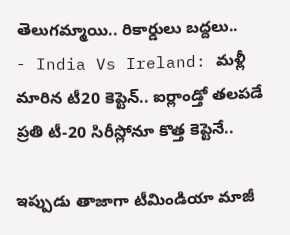తెలుగమ్మాయి.. రికార్డులు బద్దలు..
- India Vs Ireland: మళ్లీ మారిన టీ20 కెప్టెన్.. ఐర్లాండ్తో తలపడే ప్రతి టీ-20 సిరీస్లోనూ కొత్త కెప్టెనే..

ఇప్పుడు తాజాగా టీమిండియా మాజీ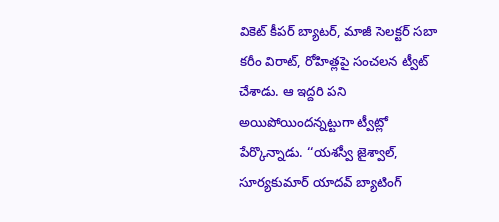వికెట్ కీపర్ బ్యాటర్, మాజీ సెలక్టర్ సబా కరీం విరాట్, రోహిత్లపై సంచలన ట్వీట్ చేశాడు. ఆ ఇద్దరి పని అయిపోయిందన్నట్టుగా ట్వీట్లో పేర్కొన్నాడు. ‘‘యశస్వీ జైశ్వాల్, సూర్యకుమార్ యాదవ్ బ్యాటింగ్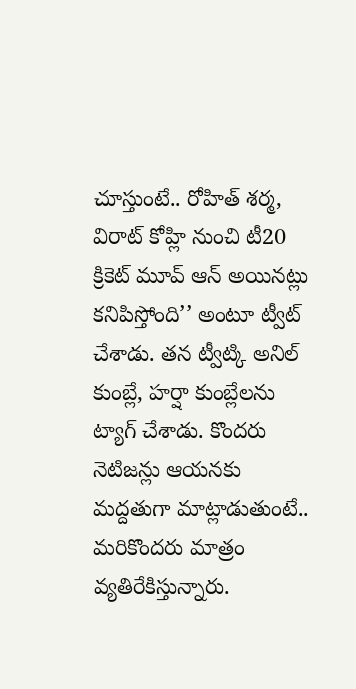చూస్తుంటే.. రోహిత్ శర్మ, విరాట్ కోహ్లి నుంచి టీ20 క్రికెట్ మూవ్ ఆన్ అయినట్లు కనిపిస్తోంది’’ అంటూ ట్వీట్ చేశాడు. తన ట్వీట్కి అనిల్ కుంబ్లే, హర్షా కుంబ్లేలను ట్యాగ్ చేశాడు. కొందరు నెటిజన్లు ఆయనకు మద్దతుగా మాట్లాడుతుంటే.. మరికొందరు మాత్రం వ్యతిరేకిస్తున్నారు.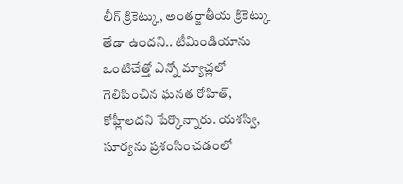లీగ్ క్రికెట్కు, అంతర్జాతీయ క్రికెట్కు తేడా ఉందని.. టీమిండియాను ఒంటిచేత్తో ఎన్నో మ్యాచ్లలో గెలిపించిన ఘనత రోహిత్, కోహ్లీలదని పేర్కొన్నారు. యశస్వి, సూర్యను ప్రశంసించడంలో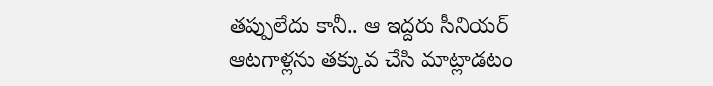తప్పులేదు కానీ.. ఆ ఇద్దరు సీనియర్ ఆటగాళ్లను తక్కువ చేసి మాట్లాడటం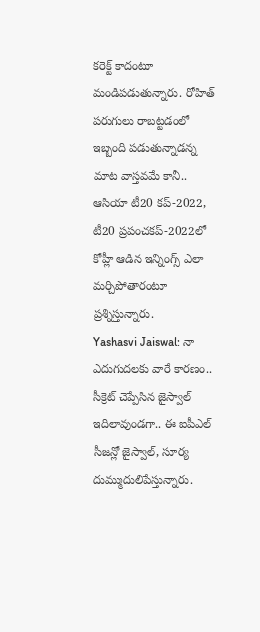కరెక్ట్ కాదంటూ మండిపడుతున్నారు. రోహిత్ పరుగులు రాబట్టడంలో ఇబ్బంది పడుతున్నాడన్న మాట వాస్తవమే కానీ.. ఆసియా టీ20 కప్-2022, టీ20 ప్రపంచకప్-2022లో కోహ్లీ ఆడిన ఇన్నింగ్స్ ఎలా మర్చిపోతారంటూ ప్రశ్నిస్తున్నారు.
Yashasvi Jaiswal: నా ఎదుగుదలకు వారే కారణం.. సీక్రెట్ చెప్పేసిన జైస్వాల్
ఇదిలావుండగా.. ఈ ఐపీఎల్ సీజన్లో జైస్వాల్, సూర్య దుమ్ముదులిపేస్తున్నారు.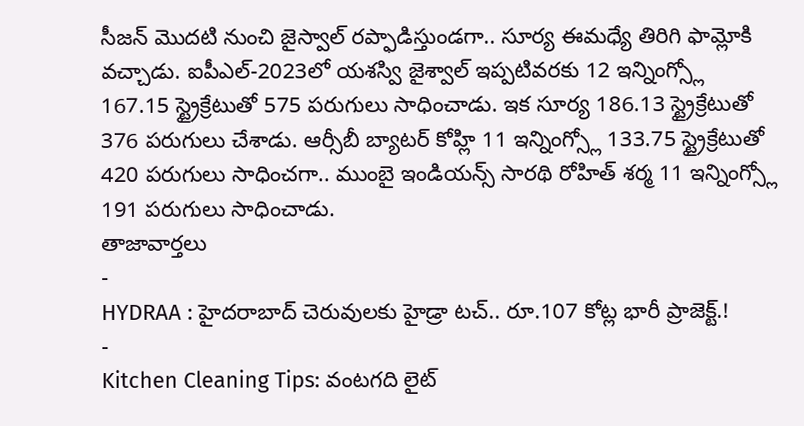సీజన్ మొదటి నుంచి జైస్వాల్ రప్ఫాడిస్తుండగా.. సూర్య ఈమధ్యే తిరిగి ఫామ్లోకి వచ్చాడు. ఐపీఎల్-2023లో యశస్వి జైశ్వాల్ ఇప్పటివరకు 12 ఇన్నింగ్స్లో 167.15 స్ట్రైక్రేటుతో 575 పరుగులు సాధించాడు. ఇక సూర్య 186.13 స్ట్రైక్రేటుతో 376 పరుగులు చేశాడు. ఆర్సీబీ బ్యాటర్ కోహ్లి 11 ఇన్నింగ్స్లో 133.75 స్ట్రైక్రేటుతో 420 పరుగులు సాధించగా.. ముంబై ఇండియన్స్ సారథి రోహిత్ శర్మ 11 ఇన్నింగ్స్లో 191 పరుగులు సాధించాడు.
తాజావార్తలు
-
HYDRAA : హైదరాబాద్ చెరువులకు హైడ్రా టచ్.. రూ.107 కోట్ల భారీ ప్రాజెక్ట్.!
-
Kitchen Cleaning Tips: వంటగది లైట్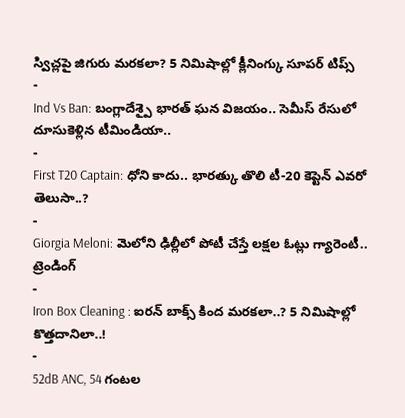స్విచ్లపై జిగురు మరకలా? 5 నిమిషాల్లో క్లీనింగ్కు సూపర్ టిప్స్
-
Ind Vs Ban: బంగ్లాదేశ్పై భారత్ ఘన విజయం.. సెమీస్ రేసులో దూసుకెళ్లిన టీమిండియా..
-
First T20 Captain: ధోని కాదు.. భారత్కు తొలి టీ-20 కెప్టెన్ ఎవరో తెలుసా..?
-
Giorgia Meloni: మెలోని ఢిల్లీలో పోటీ చేస్తే లక్షల ఓట్లు గ్యారెంటీ..
ట్రెండింగ్
-
Iron Box Cleaning : ఐరన్ బాక్స్ కింద మరకలా..? 5 నిమిషాల్లో కొత్తదానిలా..!
-
52dB ANC, 54 గంటల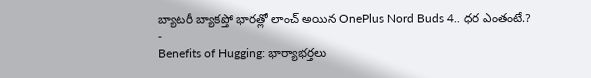బ్యాటరీ బ్యాకప్తో భారత్లో లాంచ్ అయిన OnePlus Nord Buds 4.. ధర ఎంతంటే.?
-
Benefits of Hugging: భార్యాభర్తలు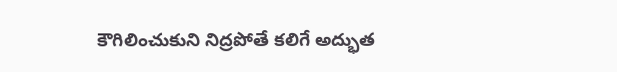కౌగిలించుకుని నిద్రపోతే కలిగే అద్భుత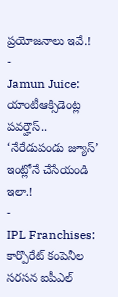ప్రయోజనాలు ఇవే.!
-
Jamun Juice: యాంటీఆక్సిడెంట్ల పవర్హౌస్.. ‘నేరేడుపండు జ్యూస్’ ఇంట్లోనే చేసేయండి ఇలా.!
-
IPL Franchises: కార్పొరేట్ కంపెనీల సరసన ఐపీఎల్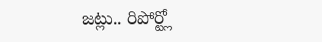జట్లు.. రిపోర్ట్లో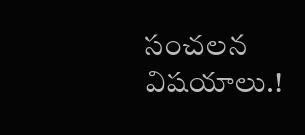సంచలన విషయాలు.!